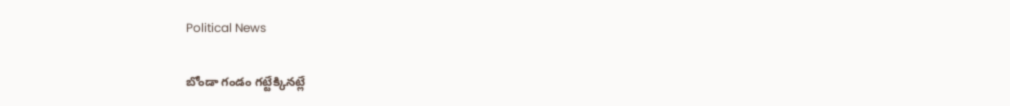Political News

బోండా గండం గట్టేక్కినట్లే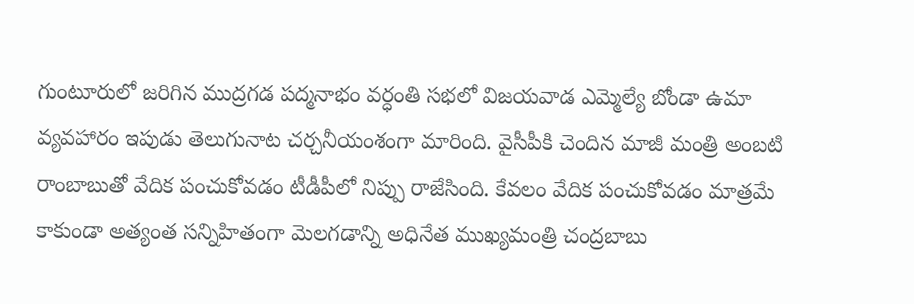గుంటూరులో జరిగిన ముద్రగడ పద్మనాభం వర్ధంతి సభలో విజయవాడ ఎమ్మెల్యే బోండా ఉమా వ్యవహారం ఇపుడు తెలుగునాట చర్చనీయంశంగా మారింది. వైసీపీకి చెందిన మాజీ మంత్రి అంబటి రాంబాబుతో వేదిక పంచుకోవడం టీడీపీలో నిప్పు రాజేసింది. కేవలం వేదిక పంచుకోవడం మాత్రమే కాకుండా అత్యంత సన్నిహితంగా మెలగడాన్ని అధినేత ముఖ్యమంత్రి చంద్రబాబు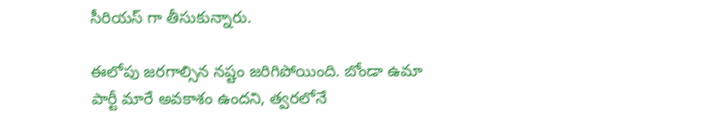సీరియస్ గా తీసుకున్నారు.

ఈలోపు జరగాల్సిన నష్టం జరిగిపోయింది. బోండా ఉమా పార్టీ మారే అవకాశం ఉందని, త్వరలోనే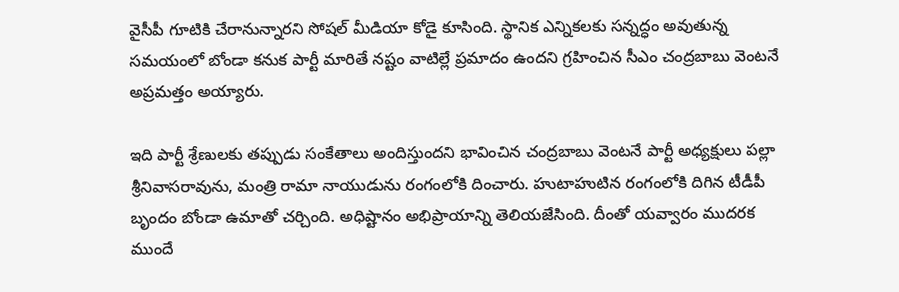వైసీపీ గూటికి చేరానున్నారని సోషల్ మీడియా కోడై కూసింది. స్థానిక ఎన్నికలకు సన్నద్ధం అవుతున్న సమయంలో బోండా కనుక పార్టీ మారితే నష్టం వాటిల్లే ప్రమాదం ఉందని గ్రహించిన సీఎం చంద్రబాబు వెంటనే అప్రమత్తం అయ్యారు.

ఇది పార్టీ శ్రేణులకు తప్పుడు సంకేతాలు అందిస్తుందని భావించిన చంద్రబాబు వెంటనే పార్టీ అధ్యక్షులు పల్లా శ్రీనివాసరావును, మంత్రి రామా నాయుడును రంగంలోకి దించారు. హుటాహుటిన రంగంలోకి దిగిన టీడీపీ బృందం బోండా ఉమాతో చర్చింది. అధిష్టానం అభిప్రాయాన్ని తెలియజేసింది. దీంతో యవ్వారం ముదరక ముందే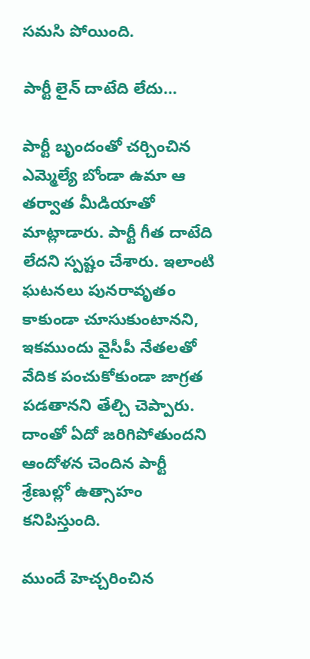సమసి పోయింది.

పార్టీ లైన్ దాటేది లేదు…

పార్టీ బృందంతో చర్చించిన ఎమ్మెల్యే బోండా ఉమా ఆ తర్వాత మీడియాతో మాట్లాడారు. పార్టీ గీత దాటేది లేదని స్పష్టం చేశారు. ఇలాంటి ఘటనలు పునరావృతం కాకుండా చూసుకుంటానని, ఇకముందు వైసీపీ నేతలతో వేదిక పంచుకోకుండా జాగ్రత పడతానని తేల్చి చెప్పారు. దాంతో ఏదో జరిగిపోతుందని ఆందోళన చెందిన పార్టీ శ్రేణుల్లో ఉత్సాహం కనిపిస్తుంది.

ముందే హెచ్చరించిన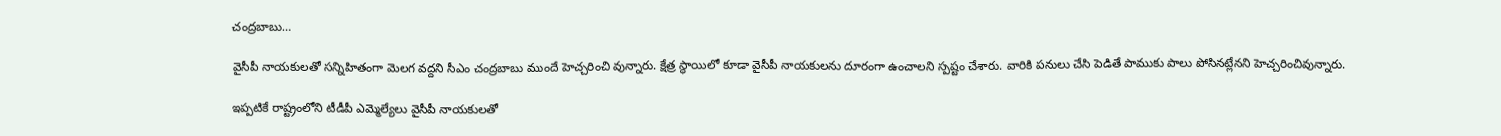చంద్రబాబు…

వైసీపీ నాయకులతో సన్నిహితంగా మెలగ వద్దని సీఎం చంద్రబాబు ముందే హెచ్చరించి వున్నారు. క్షేత్ర స్థాయిలో కూడా వైసీపీ నాయకులను దూరంగా ఉంచాలని స్పష్టం చేశారు. వారికి పనులు చేసి పెడితే పాముకు పాలు పోసినట్లేనని హెచ్చరించివున్నారు.

ఇప్పటికే రాష్ట్రంలోని టీడీపీ ఎమ్మెల్యేలు వైసీపీ నాయకులతో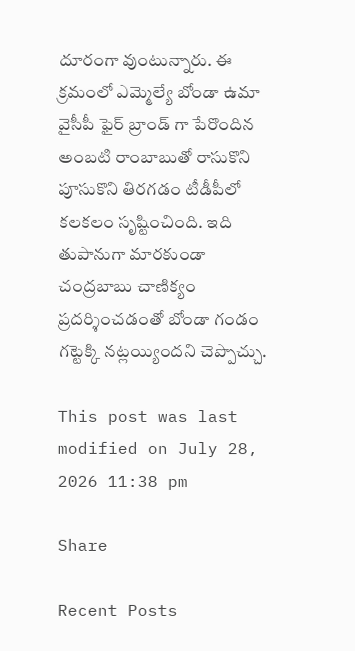దూరంగా వుంటున్నారు. ఈ క్రమంలో ఎమ్మెల్యే బోండా ఉమా వైసీపీ ఫైర్ బ్రాండ్ గా పేరొందిన అంబటి రాంబాబుతో రాసుకొని పూసుకొని తిరగడం టీడీపీలో కలకలం సృష్టించింది. ఇది తుపానుగా మారకుండా చంద్రబాబు చాణిక్యం ప్రదర్శించడంతో బోండా గండం గట్టెక్కి నట్లయ్యిందని చెప్పొచ్చు.

This post was last modified on July 28, 2026 11:38 pm

Share

Recent Posts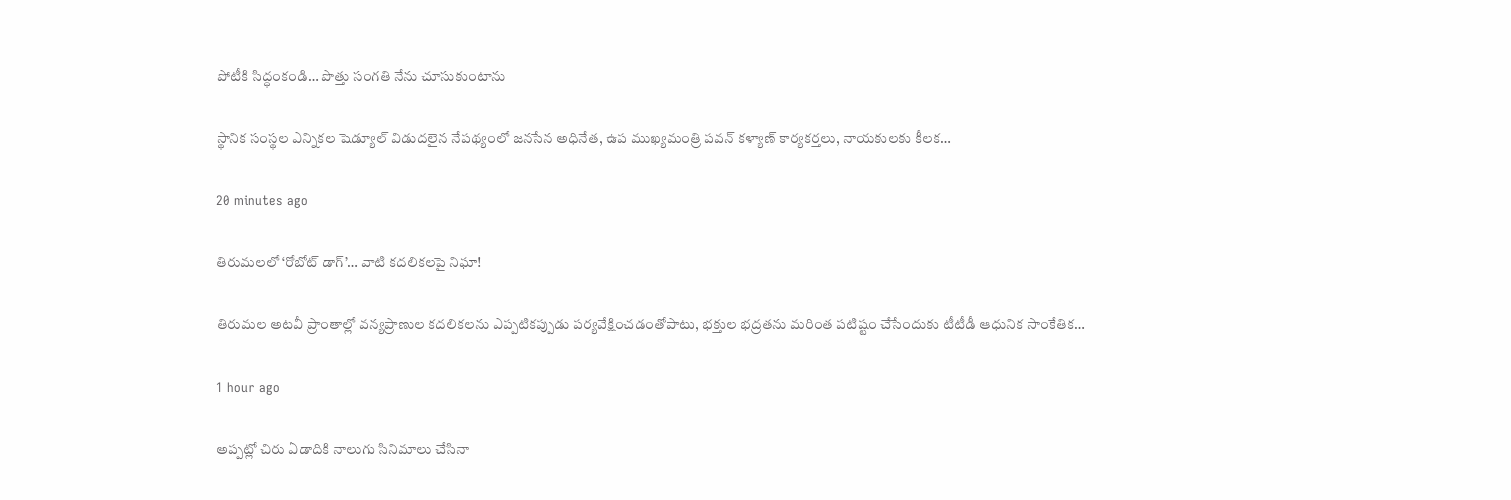పోటీకి సిద్ధంకండి… పొత్తు సంగతి నేను చూసుకుంటాను

స్థానిక సంస్థల ఎన్నికల షెడ్యూల్ విడుదలైన నేపథ్యంలో జనసేన అధినేత, ఉప ముఖ్యమంత్రి పవన్ కళ్యాణ్ కార్యకర్తలు, నాయకులకు కీలక…

20 minutes ago

తిరుమలలో ‘రోబోట్‌ డాగ్‌’… వాటి కదలికలపై నిఘా!

తిరుమల అటవీ ప్రాంతాల్లో వన్యప్రాణుల కదలికలను ఎప్పటికప్పుడు పర్యవేక్షించడంతోపాటు, భక్తుల భద్రతను మరింత పటిష్టం చేసేందుకు టీటీడీ ఆధునిక సాంకేతిక…

1 hour ago

అప్పట్లో చిరు ఏడాదికి నాలుగు సినిమాలు చేసినా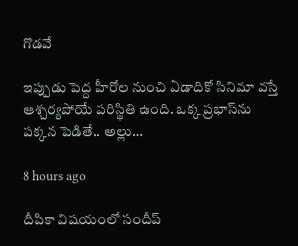గొడవే

ఇప్పుడు పెద్ద హీరోల నుంచి ఏడాదికో సినిమా వస్తే ఆశ్చర్యపోయే పరిస్థితి ఉంది. ఒక్క ప్రభాస్‌ను పక్కన పెడితే.. అల్లు…

8 hours ago

దీపికా విషయంలో సందీప్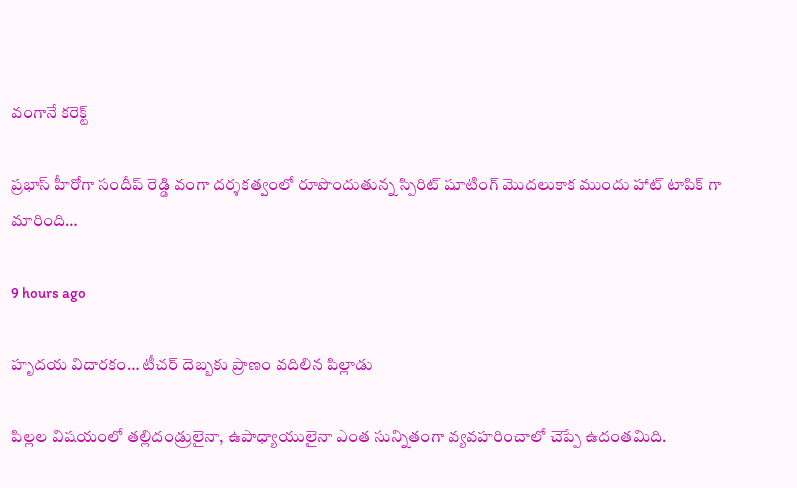వంగానే కరెక్ట్

ప్రభాస్ హీరోగా సందీప్ రెడ్డి వంగా దర్శకత్వంలో రూపొందుతున్న స్పిరిట్ షూటింగ్ మొదలుకాక ముందు హాట్ టాపిక్ గా మారింది…

9 hours ago

హృద‌య విదార‌కం… టీచ‌ర్ దెబ్బ‌కు ప్రాణం వ‌దిలిన పిల్లాడు

పిల్ల‌ల విష‌యంలో త‌ల్లిదండ్రులైనా, ఉపాధ్యాయులైనా ఎంత సున్నితంగా వ్య‌వ‌హ‌రించాలో చెప్పే ఉదంత‌మిది.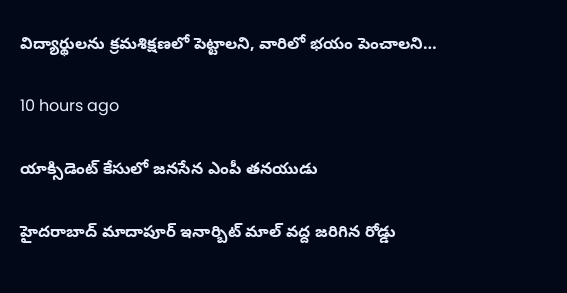విద్యార్థుల‌ను క్ర‌మ‌శిక్ష‌ణ‌లో పెట్టాల‌ని, వారిలో భ‌యం పెంచాల‌ని…

10 hours ago

యాక్సిడెంట్ కేసులో జనసేన ఎంపీ తనయుడు

హైదరాబాద్ మాదాపూర్ ఇనార్బిట్ మాల్ వద్ద జరిగిన రోడ్డు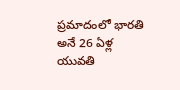ప్రమాదంలో భారతి అనే 26 ఏళ్ల యువతి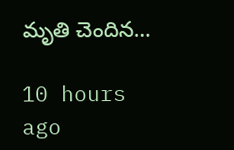మృతి చెందిన…

10 hours ago